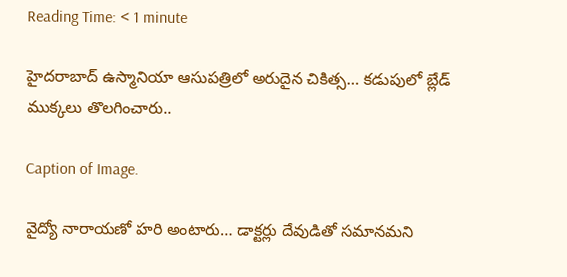Reading Time: < 1 minute

హైదరాబాద్ ఉస్మానియా ఆసుపత్రిలో అరుదైన చికిత్స… కడుపులో బ్లేడ్ ముక్కలు తొలగించారు..

Caption of Image.

వైద్యో నారాయణో హరి అంటారు… డాక్టర్లు దేవుడితో సమానమని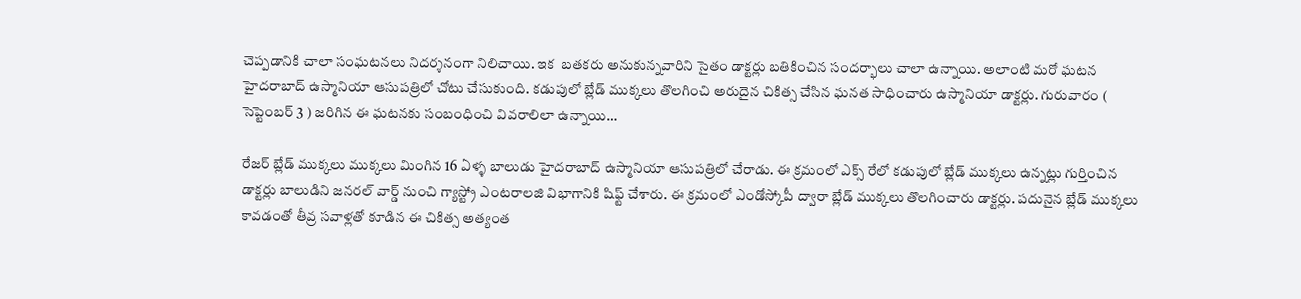చెప్పడానికి చాలా సంఘటనలు నిదర్శనంగా నిలిచాయి. ఇక  బతకరు అనుకున్నవారిని సైతం డాక్టర్లు బతికించిన సందర్భాలు చాలా ఉన్నాయి. అలాంటి మరో ఘటన హైదరాబాద్ ఉస్మానియా ఆసుపత్రిలో చోటు చేసుకుంది. కడుపులో బ్లేడ్ ముక్కలు తొలగించి అరుదైన చికిత్స చేసిన ఘనత సాధించారు ఉస్మానియా డాక్టర్లు. గురువారం ( సెప్టెంబర్ 3 ) జరిగిన ఈ ఘటనకు సంబంధించి వివరాలిలా ఉన్నాయి…

రేజర్ బ్లేడ్ ముక్కలు ముక్కలు మింగిన 16 ఏళ్ళ బాలుడు హైదరాబాద్ ఉస్మానియా ఆసుపత్రిలో చేరాడు. ఈ క్రమంలో ఎక్స్ రేలో కడుపులో బ్లేడ్ ముక్కలు ఉన్నట్లు గుర్తించిన డాక్టర్లు బాలుడిని జనరల్ వార్డ్ నుంచి గ్యాస్ట్రో ఎంటరాలజి విభాగానికి షిఫ్ట్ చేశారు. ఈ క్రమంలో ఎండోస్కోపీ ద్వారా బ్లేడ్ ముక్కలు తొలగించారు డాక్టర్లు. పదునైన బ్లేడ్ ముక్కలు కావడంతో తీవ్ర సవాళ్లతో కూడిన ఈ చికిత్స అత్యంత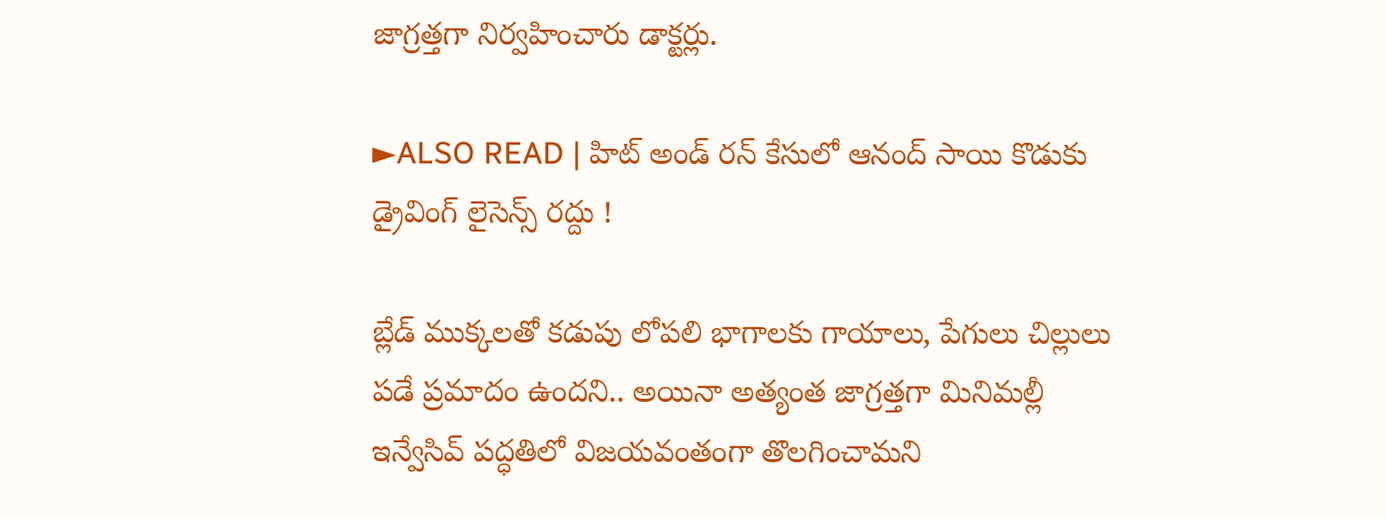జాగ్రత్తగా నిర్వహించారు డాక్టర్లు.

►ALSO READ | హిట్ అండ్ రన్ కేసులో ఆనంద్ సాయి కొడుకు డ్రైవింగ్ లైసెన్స్ రద్దు !

బ్లేడ్‌ ముక్కలతో కడుపు లోపలి భాగాలకు గాయాలు, పేగులు చిల్లులు పడే ప్రమాదం ఉందని.. అయినా అత్యంత జాగ్రత్తగా మినిమల్లీ ఇన్వేసివ్ పద్ధతిలో విజయవంతంగా తొలగించామని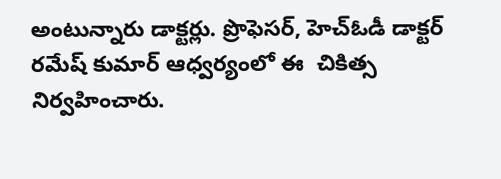అంటున్నారు డాక్టర్లు. ప్రొఫెసర్, హెచ్‌ఓడీ డాక్టర్ రమేష్ కుమార్ ఆధ్వర్యంలో ఈ  చికిత్స నిర్వహించారు.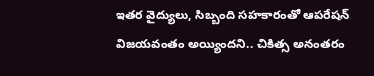ఇతర వైద్యులు, సిబ్బంది సహకారంతో ఆపరేషన్ విజయవంతం అయ్యిందని.. చికిత్స అనంతరం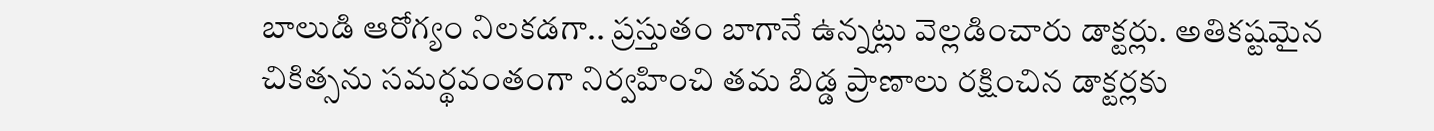బాలుడి ఆరోగ్యం నిలకడగా.. ప్రస్తుతం బాగానే ఉన్నట్లు వెల్లడించారు డాక్టర్లు. అతికష్టమైన చికిత్సను సమర్థవంతంగా నిర్వహించి తమ బిడ్డ ప్రాణాలు రక్షించిన డాక్టర్లకు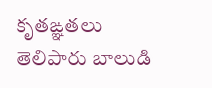కృతఙ్ఞతలు తెలిపారు బాలుడి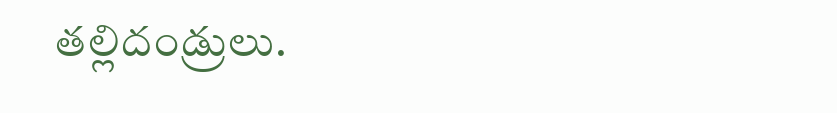తల్లిదండ్రులు.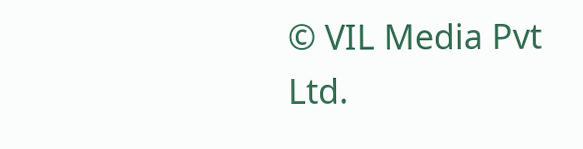© VIL Media Pvt Ltd.